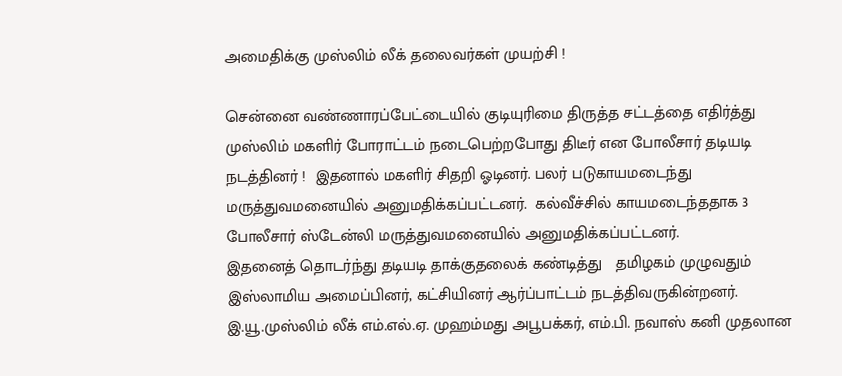அமைதிக்கு முஸ்லிம் லீக் தலைவர்கள் முயற்சி !

சென்னை வண்ணாரப்பேட்டையில் குடியுரிமை திருத்த சட்டத்தை எதிர்த்து முஸ்லிம் மகளிர் போராட்டம் நடைபெற்றபோது திடீர் என போலீசார் தடியடி  நடத்தினர் !  இதனால் மகளிர் சிதறி ஓடினர். பலர் படுகாயமடைந்து மருத்துவமனையில் அனுமதிக்கப்பட்டனர்.  கல்வீச்சில் காயமடைந்ததாக 3 போலீசார் ஸ்டேன்லி மருத்துவமனையில் அனுமதிக்கப்பட்டனர்.
இதனைத் தொடர்ந்து தடியடி தாக்குதலைக் கண்டித்து   தமிழகம் முழுவதும்  இஸ்லாமிய அமைப்பினர், கட்சியினர் ஆர்ப்பாட்டம் நடத்திவருகின்றனர்.
இ.யூ.முஸ்லிம் லீக் எம்.எல்.ஏ. முஹம்மது அபூபக்கர், எம்.பி. நவாஸ் கனி முதலான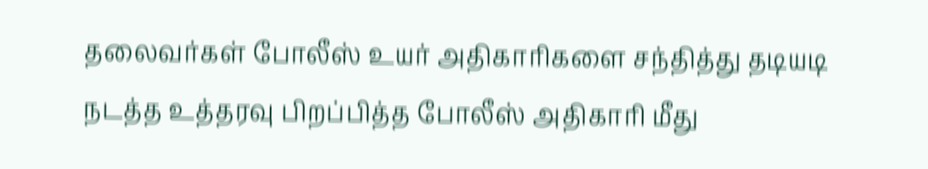தலைவர்கள் போலீஸ் உயர் அதிகாரிகளை சந்தித்து தடியடி நடத்த உத்தரவு பிறப்பித்த போலீஸ் அதிகாரி மீது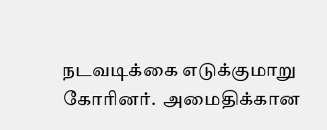நடவடிக்கை எடுக்குமாறு கோரினர்.  அமைதிக்கான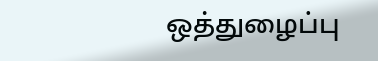ஒத்துழைப்பு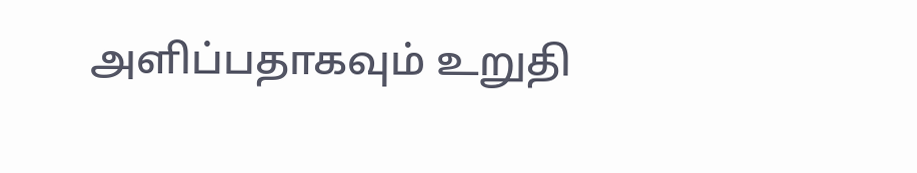அளிப்பதாகவும் உறுதி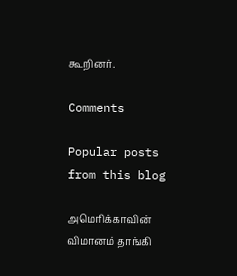கூறினர்.

Comments

Popular posts from this blog

அமெரிக்காவின் விமானம் தாங்கி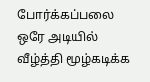போர்க்கப்பலை ஒரே அடியில் வீழ்த்தி மூழ்கடிக்க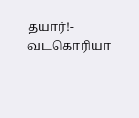தயார்!- வடகொரியா